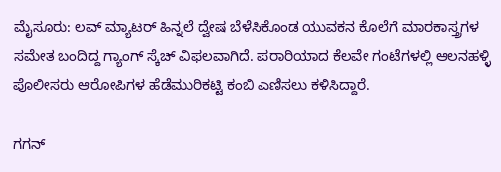ಮೈಸೂರು: ಲವ್ ಮ್ಯಾಟರ್ ಹಿನ್ನಲೆ ದ್ವೇಷ ಬೆಳೆಸಿಕೊಂಡ ಯುವಕನ ಕೊಲೆಗೆ ಮಾರಕಾಸ್ತ್ರಗಳ ಸಮೇತ ಬಂದಿದ್ದ ಗ್ಯಾಂಗ್ ಸ್ಕೆಚ್ ವಿಫಲವಾಗಿದೆ. ಪರಾರಿಯಾದ ಕೆಲವೇ ಗಂಟೆಗಳಲ್ಲಿ ಆಲನಹಳ್ಳಿ ಪೊಲೀಸರು ಆರೋಪಿಗಳ ಹೆಡೆಮುರಿಕಟ್ಟಿ ಕಂಬಿ ಎಣಿಸಲು ಕಳಿಸಿದ್ದಾರೆ.

ಗಗನ್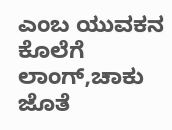ಎಂಬ ಯುವಕನ ಕೊಲೆಗೆ ಲಾಂಗ್,ಚಾಕು ಜೊತೆ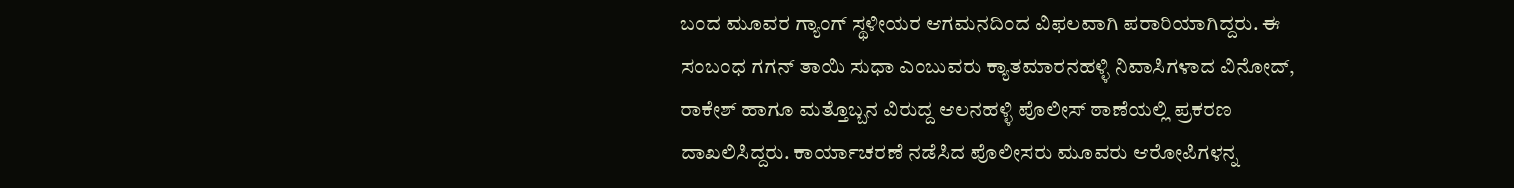ಬಂದ ಮೂವರ ಗ್ಯಾಂಗ್ ಸ್ಥಳೀಯರ ಆಗಮನದಿಂದ ವಿಫಲವಾಗಿ ಪರಾರಿಯಾಗಿದ್ದರು. ಈ ಸಂಬಂಧ ಗಗನ್ ತಾಯಿ ಸುಧಾ ಎಂಬುವರು ಕ್ಯಾತಮಾರನಹಳ್ಳಿ ನಿವಾಸಿಗಳಾದ ವಿನೋದ್, ರಾಕೇಶ್ ಹಾಗೂ ಮತ್ತೊಬ್ಬನ ವಿರುದ್ದ ಆಲನಹಳ್ಳಿ ಪೊಲೀಸ್ ಠಾಣೆಯಲ್ಲಿ ಪ್ರಕರಣ ದಾಖಲಿಸಿದ್ದರು. ಕಾರ್ಯಾಚರಣೆ ನಡೆಸಿದ ಪೊಲೀಸರು ಮೂವರು ಆರೋಪಿಗಳನ್ನ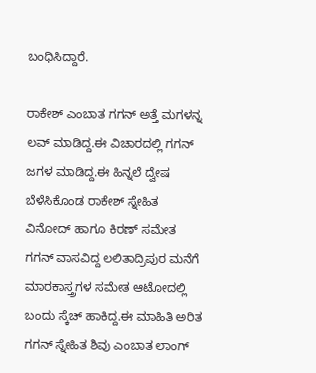ಬಂಧಿಸಿದ್ದಾರೆ.

ರಾಕೇಶ್ ಎಂಬಾತ ಗಗನ್ ಅತ್ತೆ ಮಗಳನ್ನ ಲವ್ ಮಾಡಿದ್ದ.ಈ ವಿಚಾರದಲ್ಲಿ ಗಗನ್ ಜಗಳ ಮಾಡಿದ್ದ.ಈ ಹಿನ್ನಲೆ ದ್ವೇಷ ಬೆಳೆಸಿಕೊಂಡ ರಾಕೇಶ್ ಸ್ನೇಹಿತ ವಿನೋದ್ ಹಾಗೂ ಕಿರಣ್ ಸಮೇತ ಗಗನ್ ವಾಸವಿದ್ದ ಲಲಿತಾದ್ರಿಪುರ ಮನೆಗೆ ಮಾರಕಾಸ್ತ್ರಗಳ ಸಮೇತ ಆಟೋದಲ್ಲಿ ಬಂದು ಸ್ಕೆಚ್ ಹಾಕಿದ್ದ.ಈ ಮಾಹಿತಿ ಅರಿತ ಗಗನ್ ಸ್ನೇಹಿತ ಶಿವು ಎಂಬಾತ ಲಾಂಗ್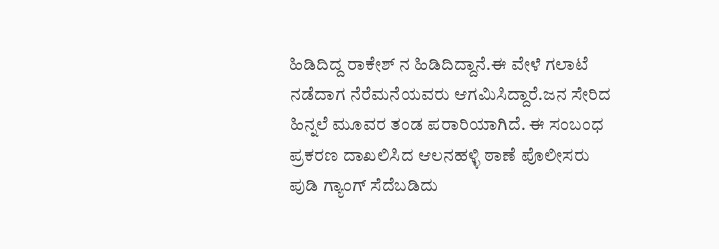ಹಿಡಿದಿದ್ದ ರಾಕೇಶ್ ನ ಹಿಡಿದಿದ್ದಾನೆ.ಈ ವೇಳೆ ಗಲಾಟೆ ನಡೆದಾಗ ನೆರೆಮನೆಯವರು ಆಗಮಿಸಿದ್ದಾರೆ.ಜನ ಸೇರಿದ ಹಿನ್ನಲೆ ಮೂವರ ತಂಡ ಪರಾರಿಯಾಗಿದೆ. ಈ ಸಂಬಂಧ ಪ್ರಕರಣ ದಾಖಲಿಸಿದ ಆಲನಹಳ್ಳಿ ಠಾಣೆ ಪೊಲೀಸರು ಪುಡಿ ಗ್ಯಾಂಗ್ ಸೆದೆಬಡಿದು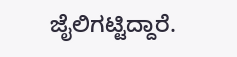ಜೈಲಿಗಟ್ಟಿದ್ದಾರೆ.